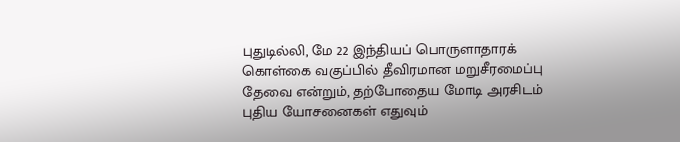புதுடில்லி, மே 22 இந்தியப் பொருளாதாரக் கொள்கை வகுப்பில் தீவிரமான மறுசீரமைப்பு தேவை என்றும், தற்போதைய மோடி அரசிடம் புதிய யோசனைகள் எதுவும்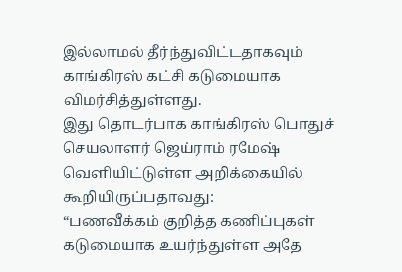இல்லாமல் தீர்ந்துவிட்டதாகவும் காங்கிரஸ் கட்சி கடுமையாக விமர்சித்துள்ளது.
இது தொடர்பாக காங்கிரஸ் பொதுச் செயலாளர் ஜெய்ராம் ரமேஷ் வெளியிட்டுள்ள அறிக்கையில் கூறியிருப்பதாவது:
“பணவீக்கம் குறித்த கணிப்புகள் கடுமையாக உயர்ந்துள்ள அதே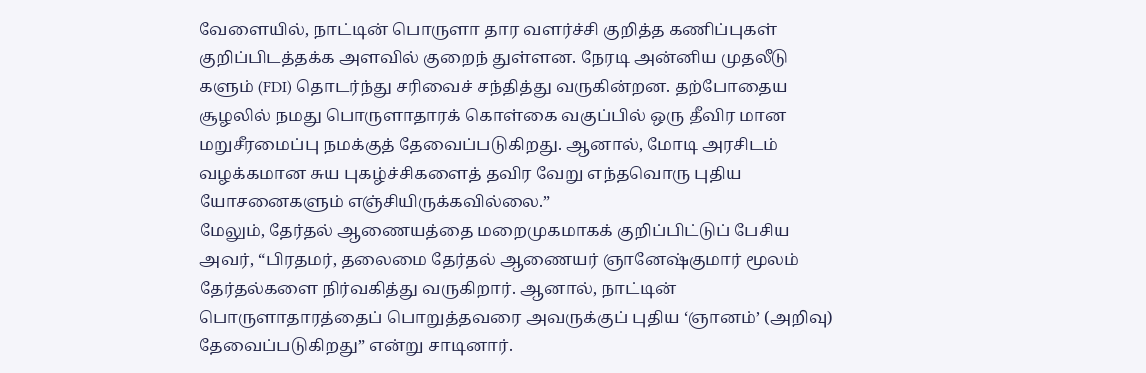வேளையில், நாட்டின் பொருளா தார வளர்ச்சி குறித்த கணிப்புகள் குறிப்பிடத்தக்க அளவில் குறைந் துள்ளன. நேரடி அன்னிய முதலீடு களும் (FDI) தொடர்ந்து சரிவைச் சந்தித்து வருகின்றன. தற்போதைய சூழலில் நமது பொருளாதாரக் கொள்கை வகுப்பில் ஒரு தீவிர மான மறுசீரமைப்பு நமக்குத் தேவைப்படுகிறது. ஆனால், மோடி அரசிடம் வழக்கமான சுய புகழ்ச்சிகளைத் தவிர வேறு எந்தவொரு புதிய யோசனைகளும் எஞ்சியிருக்கவில்லை.”
மேலும், தேர்தல் ஆணையத்தை மறைமுகமாகக் குறிப்பிட்டுப் பேசிய அவர், “பிரதமர், தலைமை தேர்தல் ஆணையர் ஞானேஷ்குமார் மூலம் தேர்தல்களை நிர்வகித்து வருகிறார். ஆனால், நாட்டின் பொருளாதாரத்தைப் பொறுத்தவரை அவருக்குப் புதிய ‘ஞானம்’ (அறிவு) தேவைப்படுகிறது” என்று சாடினார்.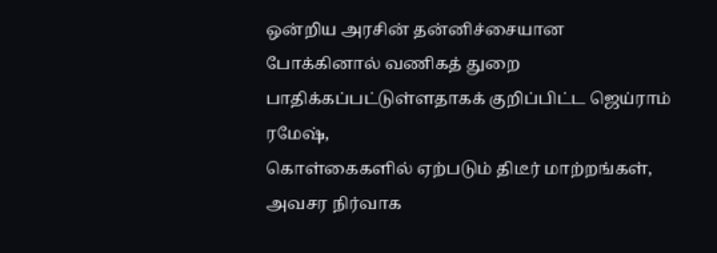ஒன்றிய அரசின் தன்னிச்சையான போக்கினால் வணிகத் துறை பாதிக்கப்பட்டுள்ளதாகக் குறிப்பிட்ட ஜெய்ராம் ரமேஷ்,
கொள்கைகளில் ஏற்படும் திடீர் மாற்றங்கள், அவசர நிர்வாக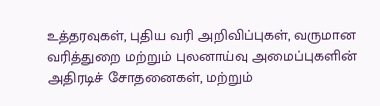உத்தரவுகள், புதிய வரி அறிவிப்புகள், வருமான வரித்துறை மற்றும் புலனாய்வு அமைப்புகளின் அதிரடிச் சோதனைகள், மற்றும்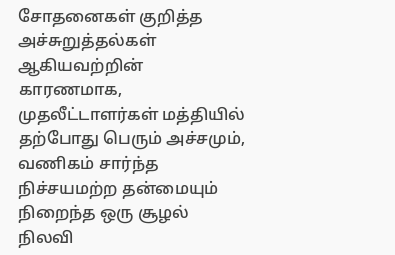சோதனைகள் குறித்த அச்சுறுத்தல்கள் ஆகியவற்றின் காரணமாக, முதலீட்டாளர்கள் மத்தியில் தற்போது பெரும் அச்சமும், வணிகம் சார்ந்த நிச்சயமற்ற தன்மையும் நிறைந்த ஒரு சூழல் நிலவி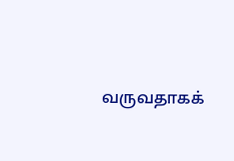வருவதாகக்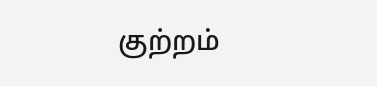குற்றம்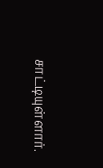சாட்டியுள்ளார்.